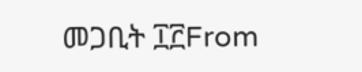መጋቢት ፲፫From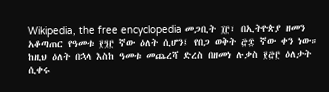Wikipedia, the free encyclopedia መጋቢት ፲፫፣ በኢትዮጵያ ዘመን አቆጣጠር የዓመቱ ፻፺፫ ኛው ዕለት ሲሆን፤ የበጋ ወቅት ፸፰ ኛው ቀን ነው። ከዚህ ዕለት በኋላ እስከ ዓመቱ መጨረሻ ድረስ በዘመነ ሉቃስ ፻፸፫ ዕለታት ሲቀሩ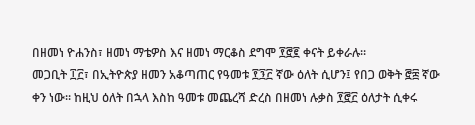በዘመነ ዮሐንስ፣ ዘመነ ማቴዎስ እና ዘመነ ማርቆስ ደግሞ ፻፸፪ ቀናት ይቀራሉ።
መጋቢት ፲፫፣ በኢትዮጵያ ዘመን አቆጣጠር የዓመቱ ፻፺፫ ኛው ዕለት ሲሆን፤ የበጋ ወቅት ፸፰ ኛው ቀን ነው። ከዚህ ዕለት በኋላ እስከ ዓመቱ መጨረሻ ድረስ በዘመነ ሉቃስ ፻፸፫ ዕለታት ሲቀሩ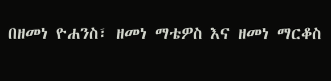በዘመነ ዮሐንስ፣ ዘመነ ማቴዎስ እና ዘመነ ማርቆስ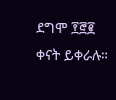ደግሞ ፻፸፪ ቀናት ይቀራሉ።